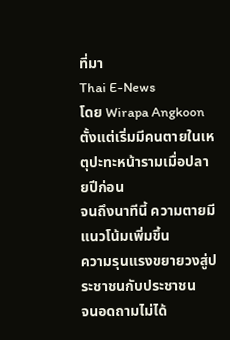ที่มา
Thai E-News
โดย Wirapa Angkoon
ตั้งแต่เริ่มมีคนตายในเหตุปะทะหน้ารามเมื่อปลายปีก่อน
จนถึงนาทีนี้ ความตายมีแนวโน้มเพิ่มขึ้น
ความรุนแรงขยายวงสู่ประชาชนกับประชาชน
จนอดถามไม่ได้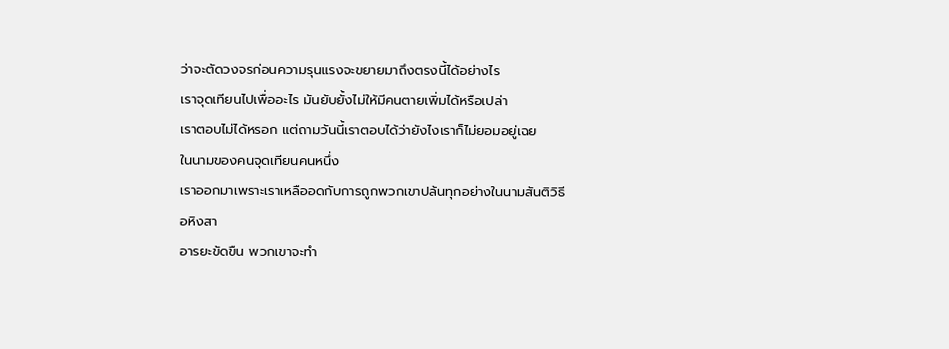ว่าจะตัดวงจรก่อนความรุนแรงจะขยายมาถึงตรงนี้ได้อย่างไร
เราจุดเทียนไปเพื่ออะไร มันยับยั้งไม่ให้มีคนตายเพิ่มได้หรือเปล่า
เราตอบไม่ได้หรอก แต่ถามวันนี้เราตอบได้ว่ายังไงเราก็ไม่ยอมอยู่เฉย
ในนามของคนจุดเทียนคนหนึ่ง
เราออกมาเพราะเราเหลืออดกับการถูกพวกเขาปล้นทุกอย่างในนามสันติวิธี อหิงสา
อารยะขัดขืน พวกเขาจะทำ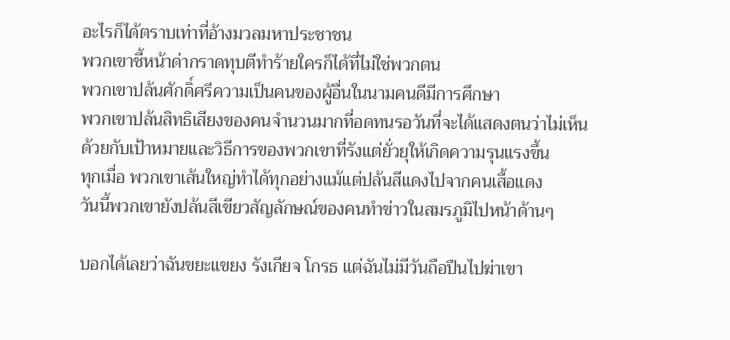อะไรก็ได้ตราบเท่าที่อ้างมวลมหาประชาชน
พวกเขาชี้หน้าด่ากราดทุบตีทำร้ายใครก็ได้ที่ไม่ใช่พวกตน
พวกเขาปล้นศักดิ์ศรีความเป็นคนของผู้อื่นในนามคนดีมีการศึกษา
พวกเขาปล้นสิทธิเสียงของคนจำนวนมากที่อดทนรอวันที่จะได้แสดงตนว่าไม่เห็น
ด้วยกับเป้าหมายและวิธีการของพวกเขาที่รังแต่ยั่วยุให้เกิดความรุนแรงขึ้น
ทุกเมื่อ พวกเขาเส้นใหญ่ทำได้ทุกอย่างแม้แต่ปล้นสีแดงไปจากคนเสื้อแดง
วันนี้พวกเขายังปล้นสีเขียวสัญลักษณ์ของคนทำข่าวในสมรภูมิไปหน้าด้านๆ

บอกได้เลยว่าฉันขยะแขยง รังเกียจ โกรธ แต่ฉันไม่มีวันถือปืนไปฆ่าเขา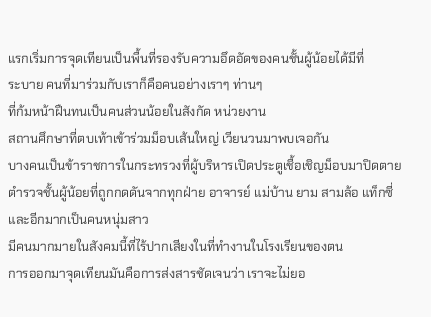แรกเริ่มการจุดเทียนเป็นพื้นที่รองรับความอึดอัดของคนชั้นผู้น้อยได้มีที่
ระบาย คนที่มาร่วมกับเราก็คือคนอย่างเราๆ ท่านๆ
ที่ก้มหน้าฝืนทนเป็นคนส่วนน้อยในสังกัด หน่วยงาน
สถานศึกษาที่ตบเท้าเข้าร่วมม็อบเส้นใหญ่ เวียนวนมาพบเจอกัน
บางคนเป็นข้าราชการในกระทรวงที่ผู้บริหารเปิดประตูเชื้อเชิญม็อบมาปิดตาย
ตำรวจชั้นผู้น้อยที่ถูกกดดันจากทุกฝ่าย อาจารย์ แม่บ้าน ยาม สามล้อ แท็กซี่
และอีกมากเป็นคนหนุ่มสาว
มีคนมากมายในสังคมนี้ที่ไร้ปากเสียงในที่ทำงานในโรงเรียนของตน
การออกมาจุดเทียนมันคือการส่งสารชัดเจนว่า เราจะไม่ยอ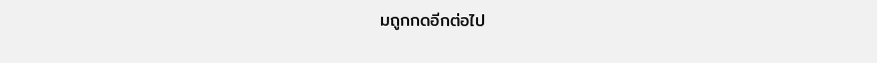มถูกกดอีกต่อไป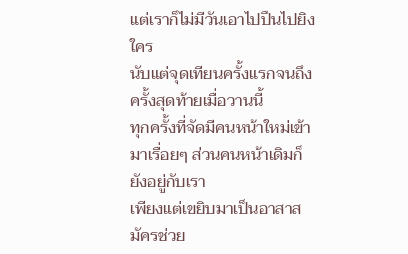แต่เราก็ไม่มีวันเอาไปปืนไปยิงใคร
นับแต่จุดเทียนครั้งแรกจนถึงครั้งสุดท้ายเมื่อวานนี้
ทุกครั้งที่จัดมีคนหน้าใหม่เข้ามาเรื่อยๆ ส่วนคนหน้าเดิมก็ยังอยู่กับเรา
เพียงแต่เขยิบมาเป็นอาสาสมัครช่วย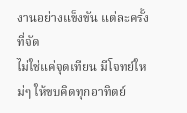งานอย่างแข็งขัน แต่ละครั้งที่จัด
ไม่ใช่แค่จุดเทียน มีโจทย์ใหม่ๆ ให้ขบคิดทุกอาทิตย์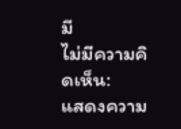มี
ไม่มีความคิดเห็น:
แสดงความ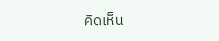คิดเห็น